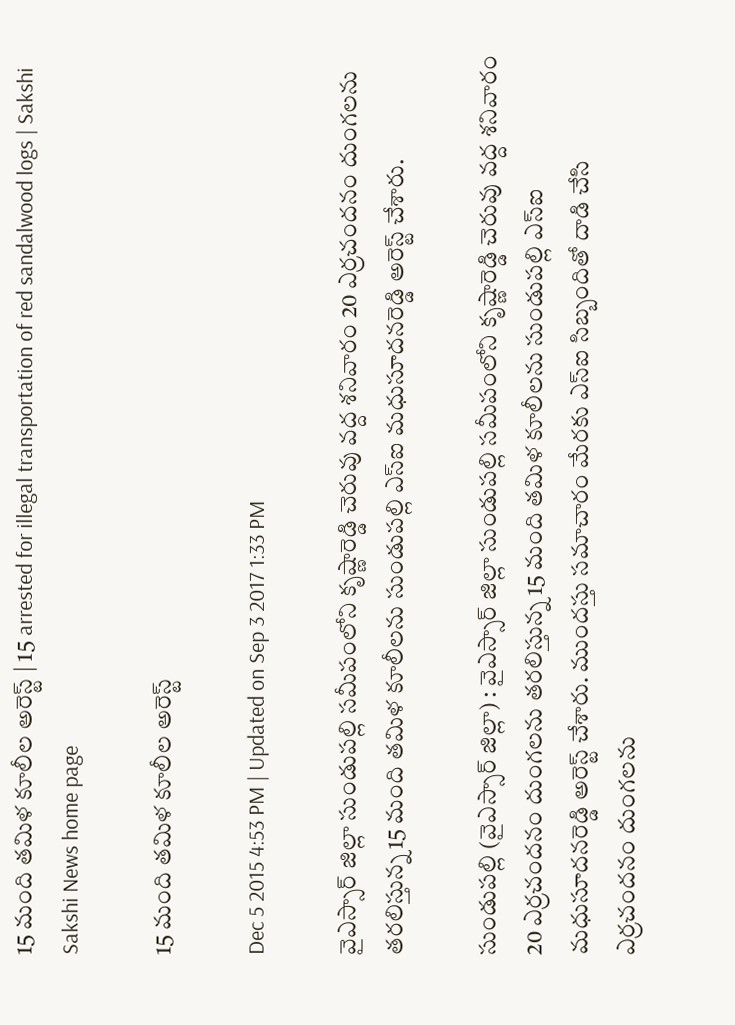15 మంది తమిళ కూలీల అరెస్ట్ | 15 arrested for illegal transportation of red sandalwood logs | Sakshi
Sakshi News home page

15 మంది తమిళ కూలీల అరెస్ట్

Dec 5 2015 4:53 PM | Updated on Sep 3 2017 1:33 PM

వైఎస్సార్ జిల్లా సుండుపల్లి సమీపంలోని కృష్ణారెడ్డి చెరువు వద్ద శనివారం 20 ఎర్రచందనం దుంగలను తరలిస్తున్న 15 మంది తమిళ కూలీలను సుండుపల్లి ఎస్‌ఐ మధుసూదనరెడ్డి అరెస్ట్ చేశారు.

సుండుపల్లి (వైఎస్సార్ జిల్లా) : వైఎస్సార్ జిల్లా సుండుపల్లి సమీపంలోని కృష్ణారెడ్డి చెరువు వద్ద శనివారం 20 ఎర్రచందనం దుంగలను తరలిస్తున్న 15 మంది తమిళ కూలీలను సుండుపల్లి ఎస్‌ఐ మధుసూదనరెడ్డి అరెస్ట్ చేశారు. ముందస్తు సమాచారం మేరకు ఎస్‌ఐ సిబ్బందితో దాడి చేసి ఎర్రచందనం దుంగలను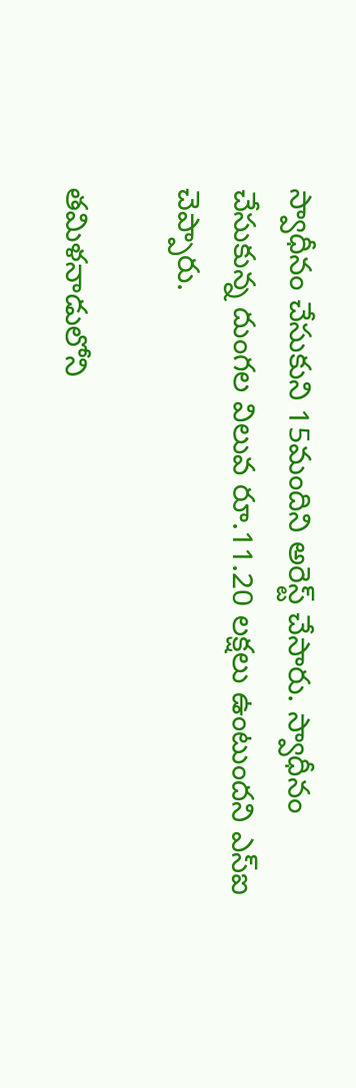స్వాధీనం చేసుకుని 15మందిని అరెస్ట్ చేసారు. స్వాధీనం చేసుకున్న దుంగల విలువ రూ.11.20 లక్షలు ఉంటుందని ఎస్‌ఐ చెప్పారు.

తమిళనాడులోని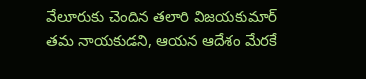వేలూరుకు చెందిన తలారి విజయకుమార్ తమ నాయకుడని, ఆయన ఆదేశం మేరకే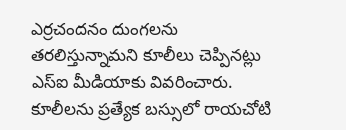ఎర్రచందనం దుంగలను తరలిస్తున్నామని కూలీలు చెప్పినట్లు ఎస్‌ఐ మీడియాకు వివరించారు. కూలీలను ప్రత్యేక బస్సులో రాయచోటి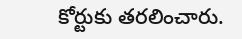కోర్టుకు తరలించారు.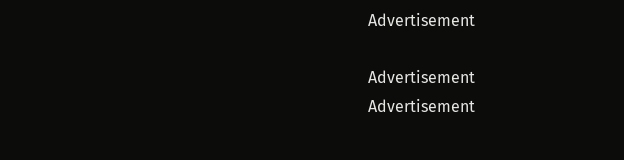Advertisement

Advertisement
Advertisement